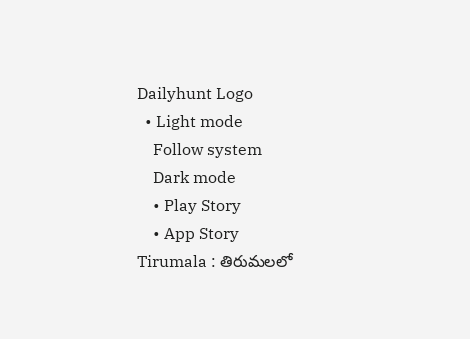Dailyhunt Logo
  • Light mode
    Follow system
    Dark mode
    • Play Story
    • App Story
Tirumala : తిరుమలలో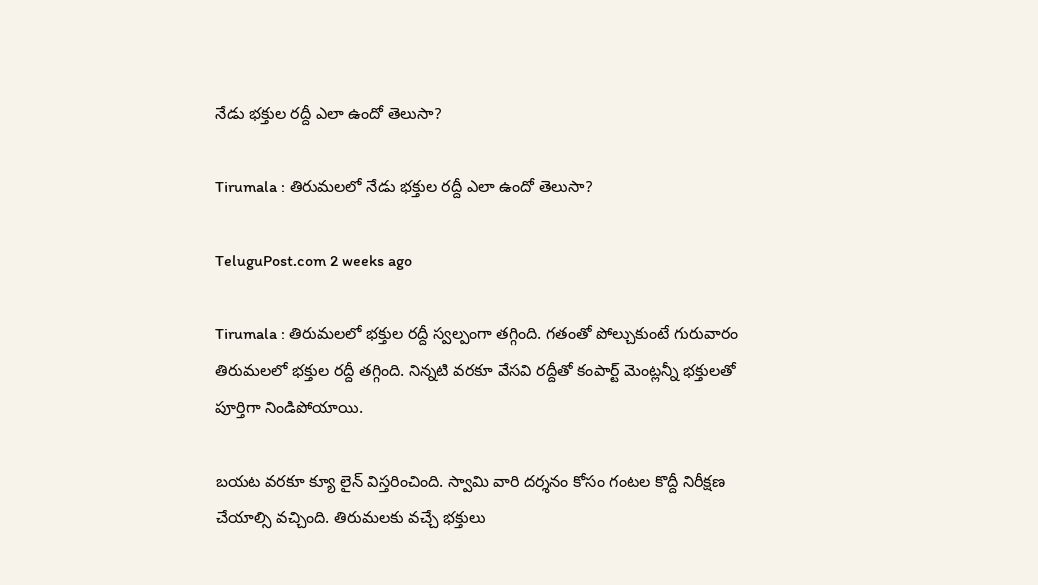నేడు భక్తుల రద్దీ ఎలా ఉందో తెలుసా?

Tirumala : తిరుమలలో నేడు భక్తుల రద్దీ ఎలా ఉందో తెలుసా?

TeluguPost.com 2 weeks ago

Tirumala : తిరుమలలో భక్తుల రద్దీ స్వల్పంగా తగ్గింది. గతంతో పోల్చుకుంటే గురువారం తిరుమలలో భక్తుల రద్దీ తగ్గింది. నిన్నటి వరకూ వేసవి రద్దీతో కంపార్ట్ మెంట్లన్నీ భక్తులతో పూర్తిగా నిండిపోయాయి.

బయట వరకూ క్యూ లైన్ విస్తరించింది. స్వామి వారి దర్శనం కోసం గంటల కొద్దీ నిరీక్షణ చేయాల్సి వచ్చింది. తిరుమలకు వచ్చే భక్తులు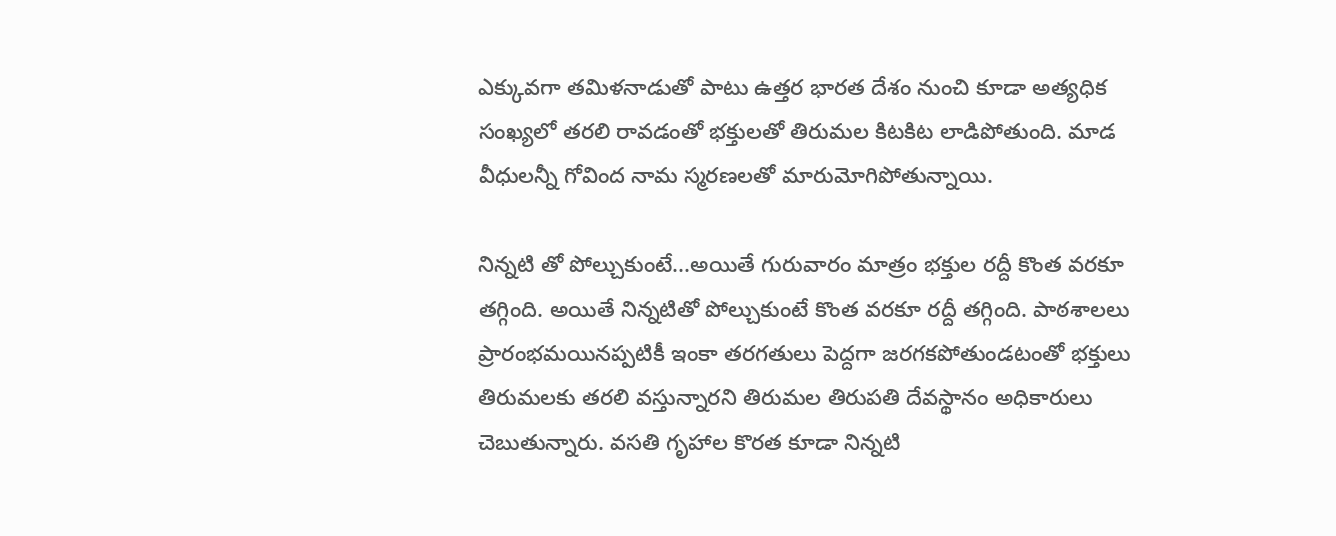ఎక్కువగా తమిళనాడుతో పాటు ఉత్తర భారత దేశం నుంచి కూడా అత్యధిక సంఖ్యలో తరలి రావడంతో భక్తులతో తిరుమల కిటకిట లాడిపోతుంది. మాడ వీధులన్నీ గోవింద నామ స్మరణలతో మారుమోగిపోతున్నాయి.

నిన్నటి తో పోల్చుకుంటే...అయితే గురువారం మాత్రం భక్తుల రద్దీ కొంత వరకూ తగ్గింది. అయితే నిన్నటితో పోల్చుకుంటే కొంత వరకూ రద్దీ తగ్గింది. పాఠశాలలు ప్రారంభమయినప్పటికీ ఇంకా తరగతులు పెద్దగా జరగకపోతుండటంతో భక్తులు తిరుమలకు తరలి వస్తున్నారని తిరుమల తిరుపతి దేవస్థానం అధికారులు చెబుతున్నారు. వసతి గృహాల కొరత కూడా నిన్నటి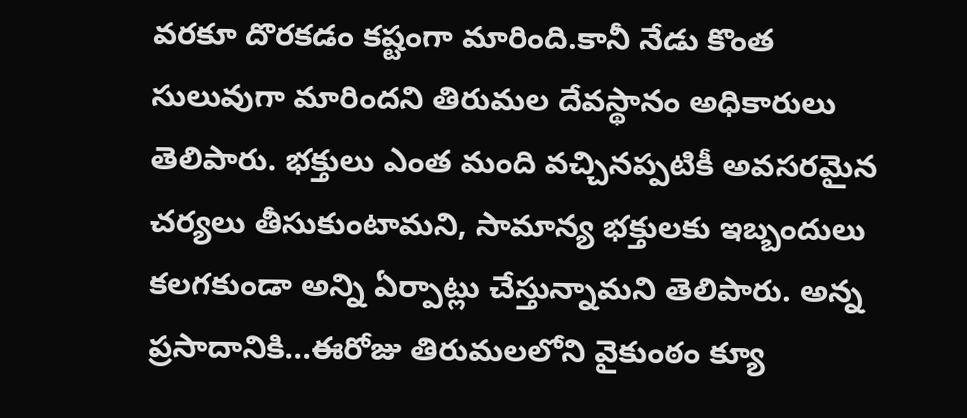వరకూ దొరకడం కష్టంగా మారింది.కానీ నేడు కొంత సులువుగా మారిందని తిరుమల దేవస్థానం అధికారులు తెలిపారు. భక్తులు ఎంత మంది వచ్చినప్పటికీ అవసరమైన చర్యలు తీసుకుంటామని, సామాన్య భక్తులకు ఇబ్బందులు కలగకుండా అన్ని ఏర్పాట్లు చేస్తున్నామని తెలిపారు. అన్న ప్రసాదానికి...ఈరోజు తిరుమలలోని వైకుంఠం క్యూ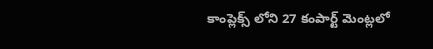కాంప్లెక్స్ లోని 27 కంపార్ట్ మెంట్లలో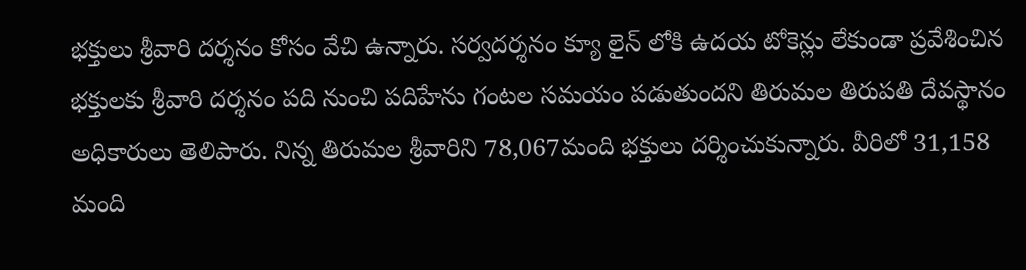భక్తులు శ్రీవారి దర్శనం కోసం వేచి ఉన్నారు. సర్వదర్శనం క్యూ లైన్ లోకి ఉదయ టోకెన్లు లేకుండా ప్రవేశించిన భక్తులకు శ్రీవారి దర్శనం పది నుంచి పదిహేను గంటల సమయం పడుతుందని తిరుమల తిరుపతి దేవస్థానం అధికారులు తెలిపారు. నిన్న తిరుమల శ్రీవారిని 78,067మంది భక్తులు దర్శించుకున్నారు. వీరిలో 31,158 మంది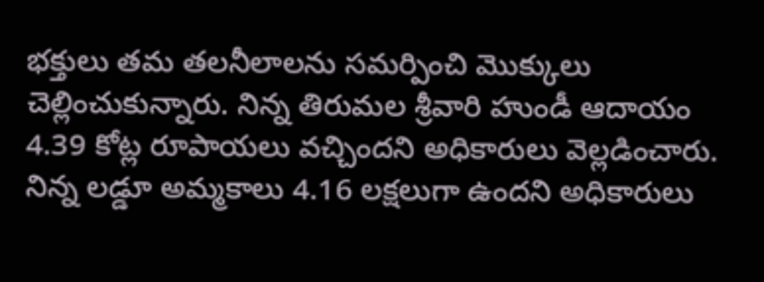భక్తులు తమ తలనీలాలను సమర్పించి మొక్కులు చెల్లించుకున్నారు. నిన్న తిరుమల శ్రీవారి హుండీ ఆదాయం 4.39 కోట్ల రూపాయలు వచ్చిందని అధికారులు వెల్లడించారు. నిన్న లడ్డూ అమ్మకాలు 4.16 లక్షలుగా ఉందని అధికారులు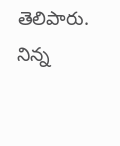తెలిపారు. నిన్న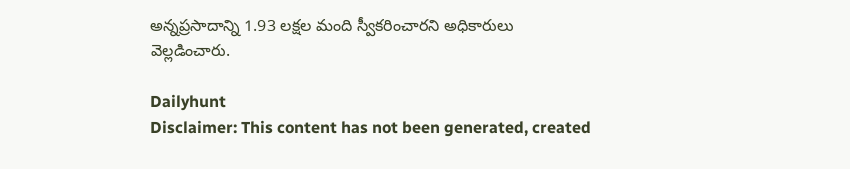అన్నప్రసాదాన్ని 1.93 లక్షల మంది స్వీకరించారని అధికారులు వెల్లడించారు.

Dailyhunt
Disclaimer: This content has not been generated, created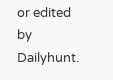or edited by Dailyhunt.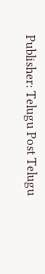Publisher: Telugu Post Telugu